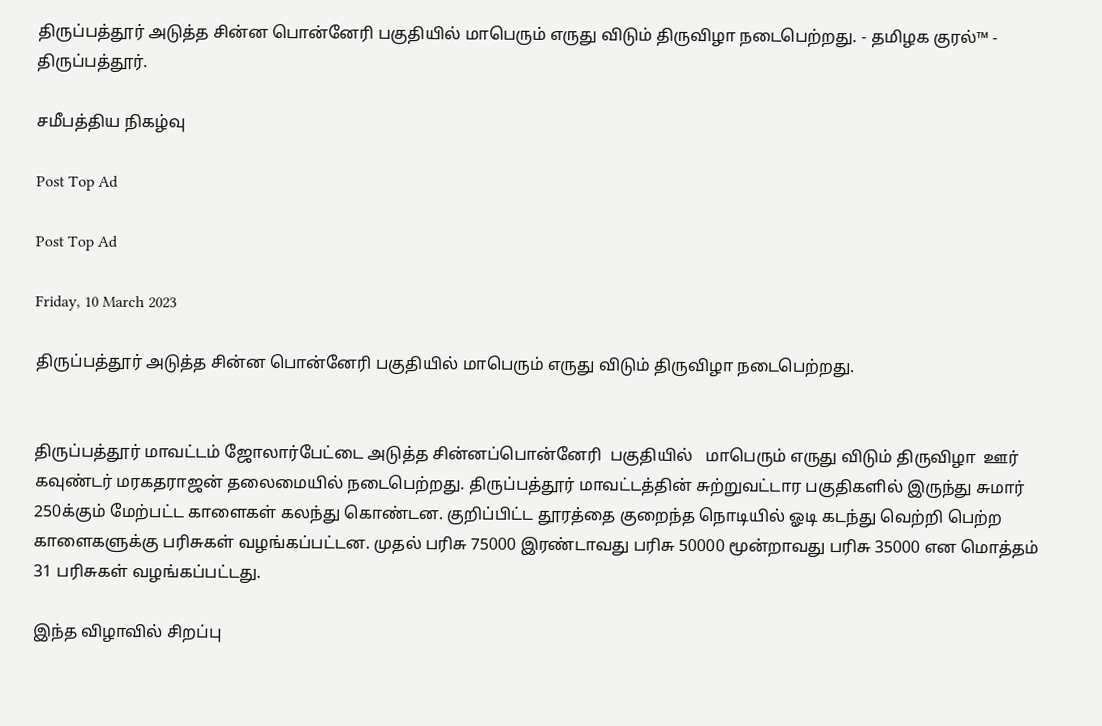திருப்பத்தூர் அடுத்த சின்ன பொன்னேரி பகுதியில் மாபெரும் எருது விடும் திருவிழா நடைபெற்றது. - தமிழக குரல்™ - திருப்பத்தூர்.

சமீபத்திய நிகழ்வு

Post Top Ad

Post Top Ad

Friday, 10 March 2023

திருப்பத்தூர் அடுத்த சின்ன பொன்னேரி பகுதியில் மாபெரும் எருது விடும் திருவிழா நடைபெற்றது.


திருப்பத்தூர் மாவட்டம் ஜோலார்பேட்டை அடுத்த சின்னப்பொன்னேரி  பகுதியில்   மாபெரும் எருது விடும் திருவிழா  ஊர் கவுண்டர் மரகதராஜன் தலைமையில் நடைபெற்றது. திருப்பத்தூர் மாவட்டத்தின் சுற்றுவட்டார பகுதிகளில் இருந்து சுமார் 250க்கும் மேற்பட்ட காளைகள் கலந்து கொண்டன. குறிப்பிட்ட தூரத்தை குறைந்த நொடியில் ஓடி கடந்து வெற்றி பெற்ற காளைகளுக்கு பரிசுகள் வழங்கப்பட்டன. முதல் பரிசு 75000 இரண்டாவது பரிசு 50000 மூன்றாவது பரிசு 35000 என மொத்தம் 31 பரிசுகள் வழங்கப்பட்டது.

இந்த விழாவில் சிறப்பு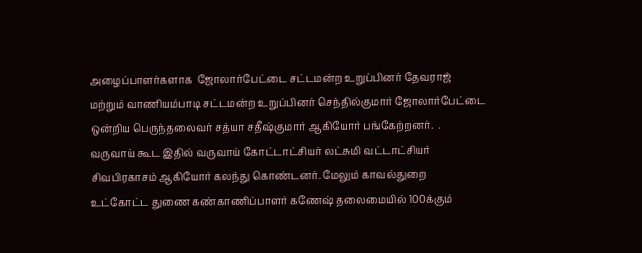அழைப்பாளர்களாக  ஜோலார்பேட்டை சட்டமன்ற உறுப்பினர் தேவராஜ் மற்றும் வாணியம்பாடி சட்டமன்ற உறுப்பினர் செந்தில்குமார் ஜோலார்பேட்டை ஒன்றிய பெருந்தலைவர் சத்யா சதீஷ்குமார் ஆகியோர் பங்கேற்றனர்.  . வருவாய் கூட இதில் வருவாய் கோட்டாட்சியர் லட்சுமி வட்டாட்சியர் சிவபிரகாசம் ஆகியோர் கலந்து கொண்டனர். மேலும் காவல்துறை  உட்கோட்ட துணை கண்காணிப்பாளர் கணேஷ் தலைமையில் 100க்கும்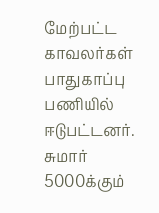மேற்பட்ட காவலர்கள் பாதுகாப்பு பணியில் ஈடுபட்டனர். சுமார் 5000க்கும்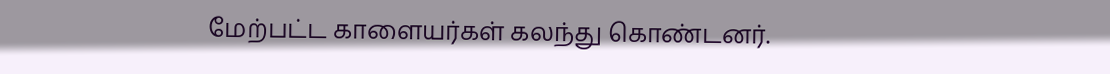மேற்பட்ட காளையர்கள் கலந்து கொண்டனர்.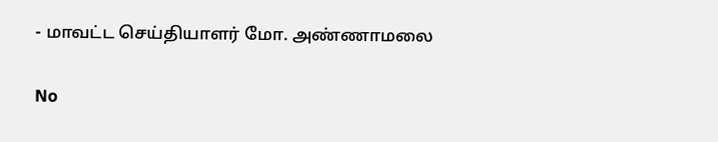- மாவட்ட செய்தியாளர் மோ. அண்ணாமலை

No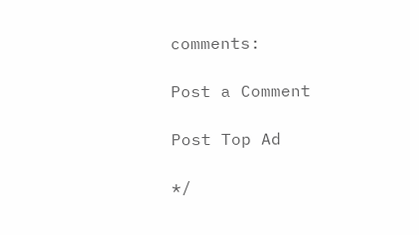comments:

Post a Comment

Post Top Ad

*/